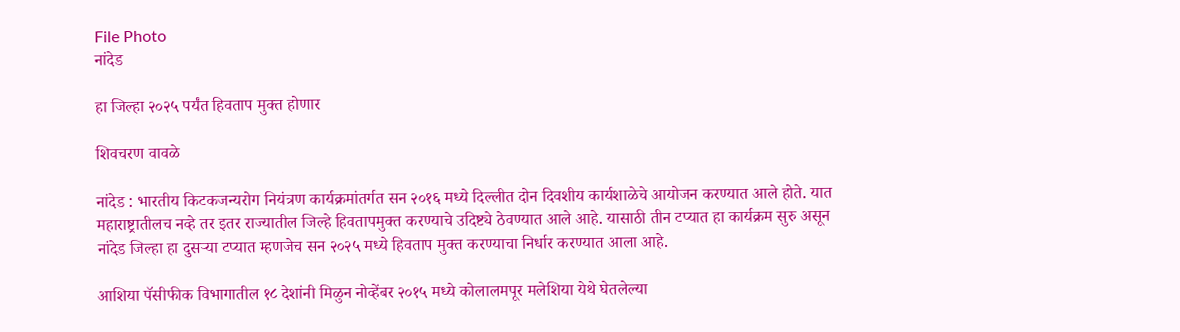File Photo
नांदेड

हा जिल्हा २०२५ पर्यंत हिवताप मुक्त होणार

शिवचरण वावळे

नांदेड : भारतीय किटकजन्यरोग नियंत्रण कार्यक्रमांतर्गत सन २०१६ मध्ये दिल्लीत दोन दिवशीय कार्यशाळेचे आयोजन करण्यात आले होते. यात महाराष्ट्रातीलच नव्हे तर इतर राज्यातील जिल्हे हिवतापमुक्त करण्याचे उदिष्ट्ये ठेवण्यात आले आहे. यासाठी तीन टप्यात हा कार्यक्रम सुरु असून नांदेड जिल्हा हा दुसऱ्या टप्यात म्हणजेच सन २०२५ मध्ये हिवताप मुक्त करण्याचा निर्धार करण्यात आला आहे.

आशिया पॅसीफीक विभागातील १८ देशांनी मिळुन नोव्हेंबर २०१५ मध्ये कोलालमपूर मलेशिया येथे घेतलेल्या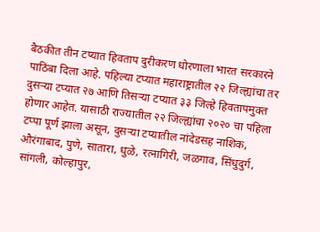बैठकीत तीन टप्यात हिवताप दुरीकरण धोरणाला भारत सरकारने पाठिंबा दिला आहे. पहिल्या टप्यात महाराष्ट्रातील २२ जिल्ह्यांचा तर दुसऱ्या टप्यात २७ आणि तिसऱ्या टप्यात ३३ जिल्हे हिवतापमुक्त होणार आहेत. यासाठी राज्यातील २२ जिल्ह्यांचा २०२० चा पहिला टप्पा पूर्ण झाला असून, दुसऱ्या टप्यातील नांदेडसह नाशिक, औरंगाबाद, पुणे, सातारा, धुळे, रत्नागिरी, जळगाव, सिंधुदुर्ग, सांगली, कोल्हापुर,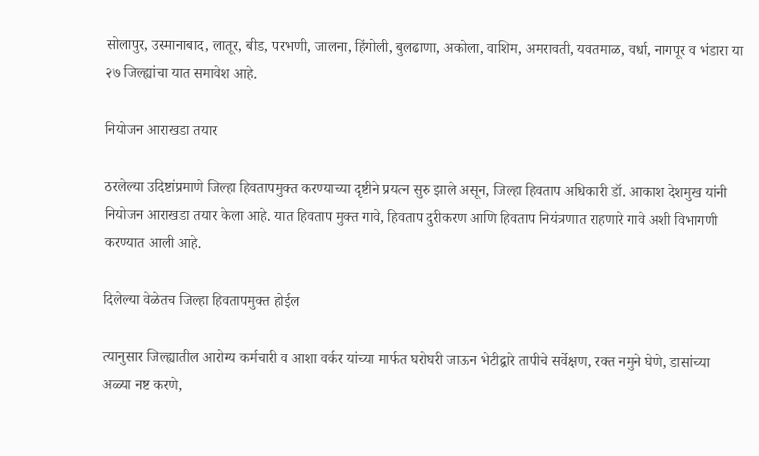सोलापुर, उस्मानाबाद, लातूर, बीड, परभणी, जालना, हिंगोली, बुलढाणा, अकोला, वाशिम, अमरावती, यवतमाळ, वर्धा, नागपूर व भंडारा या २७ जिल्ह्यांचा यात समावेश आहे.

नियोजन आराखडा तयार

ठरलेल्या उदिष्टांप्रमाणे जिल्हा हिवतापमुक्त करण्याच्या दृष्टीने प्रयत्न सुरु झाले असून, जिल्हा हिवताप अधिकारी डॉ. आकाश देशमुख यांनी नियोजन आराखडा तयार केला आहे. यात हिवताप मुक्त गावे, हिवताप दुरीकरण आणि हिवताप नियंत्रणात राहणारे गावे अशी विभागणी करण्यात आली आहे.

दिलेल्या वेळेतच जिल्हा हिवतापमुक्त होईल

त्यानुसार जिल्ह्यातील आरोग्य कर्मचारी व आशा वर्कर यांच्या मार्फत घरोघरी जाऊन भेटीद्वारे तापीचे सर्वेक्षण, रक्त नमुने घेणे, डासांच्या अळ्या नष्ट करणे,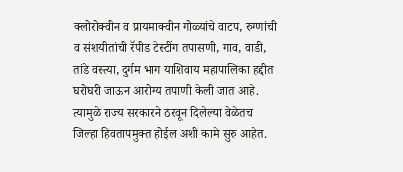क्लोरोक्वीन व प्रायमाक्वीन गोळ्यांचे वाटप, रुग्णांची व संशयीतांची रॅपीड टेस्टींग तपासणी, गाव, वाडी, तांडे वस्त्या, दुर्गम भाग याशिवाय महापालिका हद्दीत घरोघरी जाऊन आरोग्य तपाणी केली जात आहे. त्यामुळे राज्य सरकारने ठरवून दिलेल्या वेळेतच जिल्हा हिवतापमुक्त होईल अशी कामे सुरु आहेत.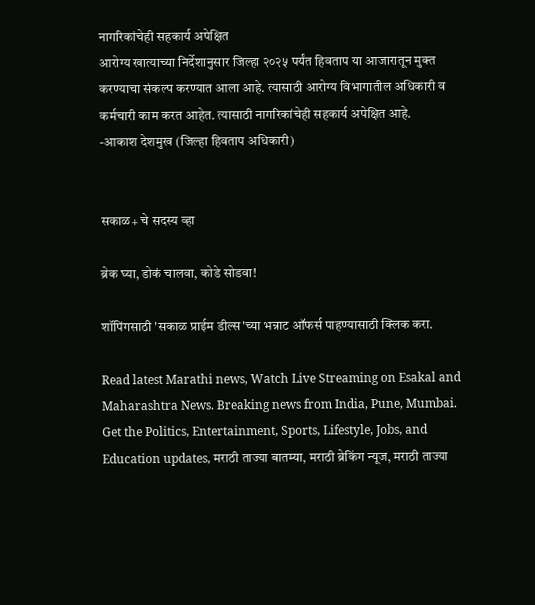नागरिकांचेही सहकार्य अपेक्षित
आरोग्य खात्याच्या निर्देशानुसार जिल्हा २०२५ पर्यंत हिवताप या आजारातून मुक्त करण्याचा संकल्प करण्यात आला आहे. त्यासाठी आरोग्य विभागातील अधिकारी व कर्मचारी काम करत आहेत. त्यासाठी नागरिकांचेही सहकार्य अपेक्षित आहे.
-आकाश देशमुख (जिल्हा हिवताप अधिकारी)


सकाळ+ चे सदस्य व्हा

ब्रेक घ्या, डोकं चालवा, कोडे सोडवा!

शॉपिंगसाठी 'सकाळ प्राईम डील्स'च्या भन्नाट ऑफर्स पाहण्यासाठी क्लिक करा.

Read latest Marathi news, Watch Live Streaming on Esakal and Maharashtra News. Breaking news from India, Pune, Mumbai. Get the Politics, Entertainment, Sports, Lifestyle, Jobs, and Education updates, मराठी ताज्या बातम्या, मराठी ब्रेकिंग न्यूज, मराठी ताज्या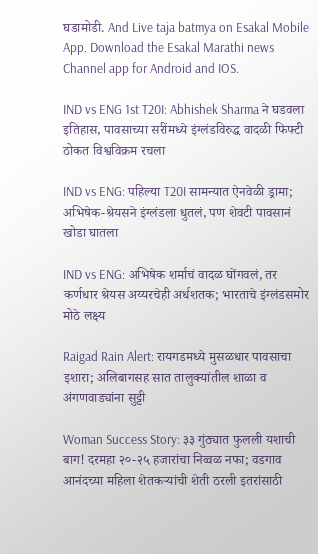घडामोडी. And Live taja batmya on Esakal Mobile App. Download the Esakal Marathi news Channel app for Android and IOS.

IND vs ENG 1st T20I: Abhishek Sharma ने घडवला इतिहास, पावसाच्या सरींमध्ये इंग्लंडविरुद्ध वादळी फिफ्टी ठोकत विश्वविक्रम रचला

IND vs ENG: पहिल्या T20I सामन्यात ऐनवेळी ड्रामा; अभिषेक-श्रेयसने इंग्लंडला धुतलं, पण शेवटी पावसानं खोडा घातला

IND vs ENG: अभिषेक शर्माचं वादळ घोंगवलं, तर कर्णधार श्रेयस अय्यरचेही अर्धशतक; भारताचे इंग्लंडसमोर मोठे लक्ष्य

Raigad Rain Alert: रायगडमध्ये मुसळधार पावसाचा इशारा; अलिबागसह सात तालुक्यांतील शाळा व अंगणवाड्यांना सुट्टी

Woman Success Story: ३३ गुंठ्यात फुलली यशाची बाग! दरमहा २०-२५ हजारांचा निव्वळ नफा; वडगाव आनंदच्या महिला शेतकऱ्यांची शेती ठरली इतरांसाठी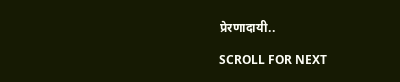प्रेरणादायी..

SCROLL FOR NEXT